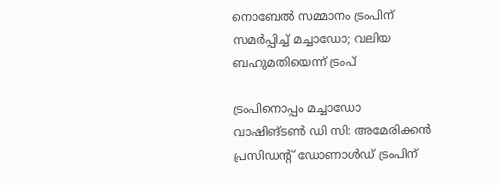നൊബേൽ സമ്മാനം ട്രംപിന് സമർപ്പിച്ച് മച്ചാഡോ; വലിയ ബഹുമതിയെന്ന് ട്രംപ്

ട്രംപിനൊപ്പം മച്ചാഡോ
വാഷിങ്ടൺ ഡി സി: അമേരിക്കൻ പ്രസിഡന്റ് ഡോണാൾഡ് ട്രംപിന്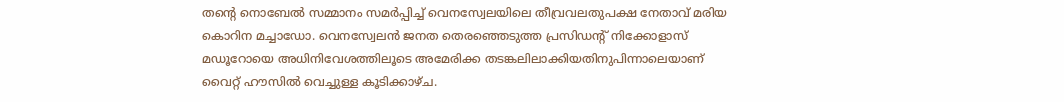തന്റെ നൊബേൽ സമ്മാനം സമർപ്പിച്ച് വെനസ്വേലയിലെ തീവ്രവലതുപക്ഷ നേതാവ് മരിയ കൊറിന മച്ചാഡോ. വെനസ്വേലൻ ജനത തെരഞ്ഞെടുത്ത പ്രസിഡന്റ് നിക്കോളാസ് മഡൂറോയെ അധിനിവേശത്തിലൂടെ അമേരിക്ക തടങ്കലിലാക്കിയതിനുപിന്നാലെയാണ് വൈറ്റ് ഹൗസിൽ വെച്ചുള്ള കൂടിക്കാഴ്ച.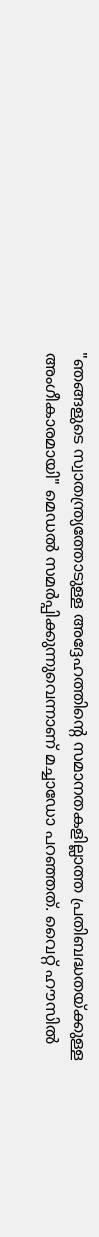"ഞങ്ങളുടെ സ്വാതന്ത്ര്യത്തോടുള്ള അദ്ദേഹത്തിന്റെ സമാനതകളില്ലാത്ത പ്രതിബദ്ധതയ്ക്കുള്ള അംഗീകാരമായി" മെഡൽ സമർപ്പിക്കുന്നുവെന്നാണ് മച്ചാഡോ പറഞ്ഞത്. വൈറ്റ് ഹൗസിൽ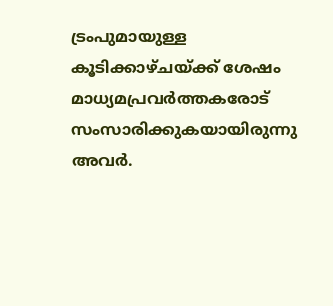ട്രംപുമായുള്ള കൂടിക്കാഴ്ചയ്ക്ക് ശേഷം മാധ്യമപ്രവർത്തകരോട് സംസാരിക്കുകയായിരുന്നു അവർ.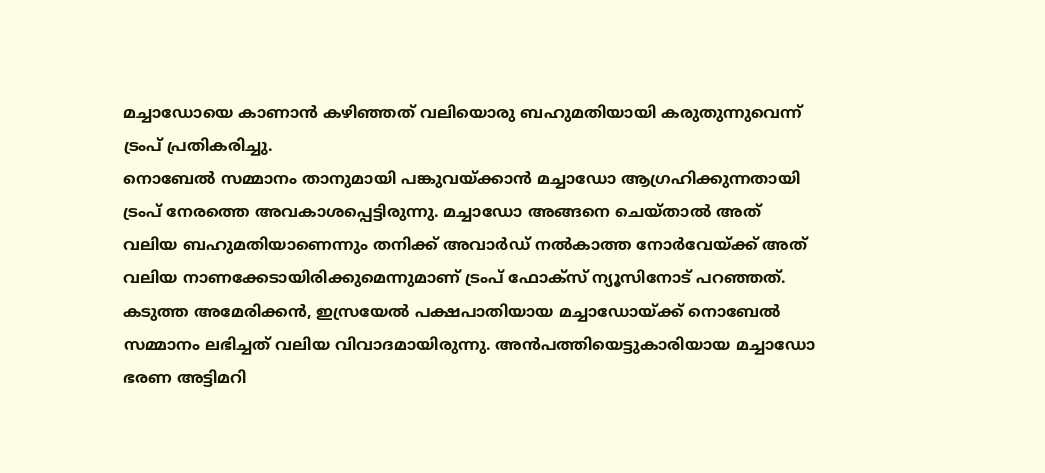മച്ചാഡോയെ കാണാൻ കഴിഞ്ഞത് വലിയൊരു ബഹുമതിയായി കരുതുന്നുവെന്ന് ട്രംപ് പ്രതികരിച്ചു.
നൊബേൽ സമ്മാനം താനുമായി പങ്കുവയ്ക്കാൻ മച്ചാഡോ ആഗ്രഹിക്കുന്നതായി ട്രംപ് നേരത്തെ അവകാശപ്പെട്ടിരുന്നു. മച്ചാഡോ അങ്ങനെ ചെയ്താൽ അത് വലിയ ബഹുമതിയാണെന്നും തനിക്ക് അവാർഡ് നൽകാത്ത നോർവേയ്ക്ക് അത് വലിയ നാണക്കേടായിരിക്കുമെന്നുമാണ് ട്രംപ് ഫോക്സ് ന്യൂസിനോട് പറഞ്ഞത്.
കടുത്ത അമേരിക്കൻ, ഇസ്രയേൽ പക്ഷപാതിയായ മച്ചാഡോയ്ക്ക് നൊബേൽ സമ്മാനം ലഭിച്ചത് വലിയ വിവാദമായിരുന്നു. അൻപത്തിയെട്ടുകാരിയായ മച്ചാഡോ ഭരണ അട്ടിമറി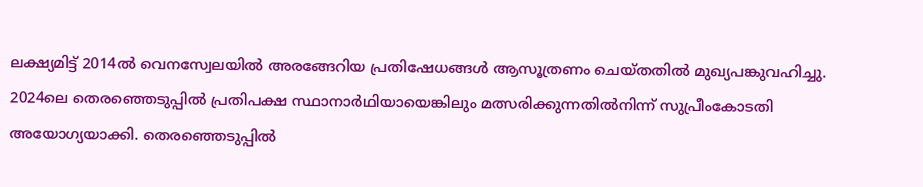ലക്ഷ്യമിട്ട് 2014ൽ വെനസ്വേലയിൽ അരങ്ങേറിയ പ്രതിഷേധങ്ങൾ ആസൂത്രണം ചെയ്തതിൽ മുഖ്യപങ്കുവഹിച്ചു. 2024ലെ തെരഞ്ഞെടുപ്പിൽ പ്രതിപക്ഷ സ്ഥാനാർഥിയായെങ്കിലും മത്സരിക്കുന്നതിൽനിന്ന് സുപ്രീംകോടതി അയോഗ്യയാക്കി. തെരഞ്ഞെടുപ്പിൽ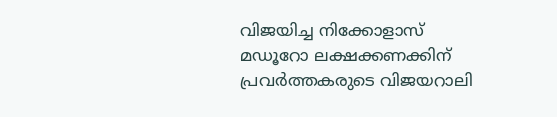വിജയിച്ച നിക്കോളാസ് മഡൂറോ ലക്ഷക്കണക്കിന് പ്രവർത്തകരുടെ വിജയറാലി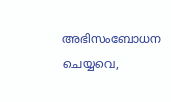അഭിസംബോധന ചെയ്യവെ,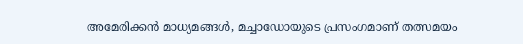അമേരിക്കൻ മാധ്യമങ്ങൾ, മച്ചാഡോയുടെ പ്രസംഗമാണ് തത്സമയം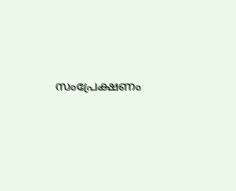സംപ്രേക്ഷണം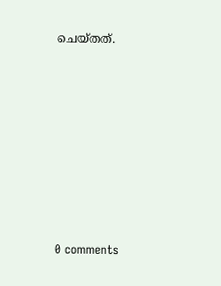ചെയ്തത്.










0 comments